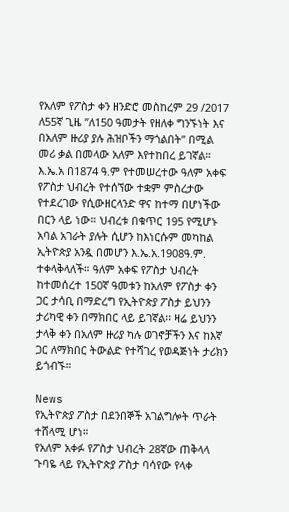የአለም የፖስታ ቀን ዘንድሮ መስከረም 29 /2017 ለ55ኛ ጊዜ ”ለ150 ዓመታት የዘለቀ ግንኙነት እና በአለም ዙሪያ ያሉ ሕዝቦችን ማጎልበት” በሚል መሪ ቃል በመላው አለም እየተከበረ ይገኛል።
እ.ኤ.አ በ1874 ዓ.ም የተመሠረተው ዓለም አቀፍ የፖስታ ህብረት የተሰኘው ተቋም ምስረታው የተደረገው የሲውዘርላንድ ዋና ከተማ በሆነችው በርን ላይ ነው። ህብረቱ በቁጥር 195 የሚሆኑ አባል አገራት ያሉት ሲሆን ከእነርሱም መካከል ኢትዮጵያ አንዷ በመሆን እ.ኤ.አ.1908ዓ.ም. ተቀላቅላለች። ዓለም አቀፍ የፖስታ ህብረት ከተመሰረተ 150ኛ ዓመቱን ከአለም የፖስታ ቀን ጋር ታሳቢ በማድረግ የኢትዮጵያ ፖስታ ይህንን ታሪካዊ ቀን በማክበር ላይ ይገኛል፡፡ ዛሬ ይህንን ታላቅ ቀን በአለም ዙሪያ ካሉ ወገኖቻችን እና ከእኛ ጋር ለማክበር ትውልድ የተሻገረ የወዳጅነት ታሪክን ይጎብኙ።

News
የኢትዮጵያ ፖስታ በደንበኞች አገልግሎት ጥራት ተሸላሚ ሆነ።
የአለም አቀፉ የፖስታ ህብረት 28ኛው ጠቅላላ ጉባዬ ላይ የኢትዮጵያ ፖስታ ባሳየው የላቀ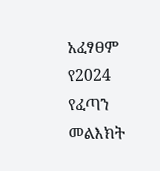አፈፃፀም የ2024 የፈጣን መልእክት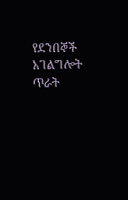የደንበኞች አገልግሎት ጥራት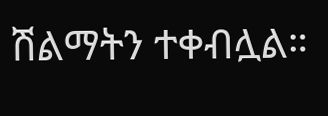ሽልማትን ተቀብሏል።